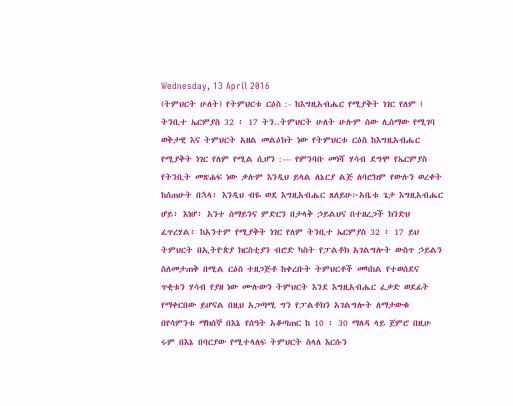Wednesday, 13 April 2016
(ትምህርት ሁለት) የትምህርቱ ርዕስ :- ከእግዚአብሔር የሚያቅት ነገር የለም ( ትንቢተ ኤርምያስ 32 ፥ 17 ትን..ትምህርት ሁለት ሁሉም ሰው ሊሰማው የሚገባ ወቅታዊ እና ትምህርት አዘል መልዕክት ነው የትምህርቱ ርዕስ ከእግዚአብሔር የሚያቅት ነገር የለም የሚል ሲሆን :--- የምንባቡ መነሻ ሃሳብ ደግሞ የኤርምያስ የትንቢት መጽሐፍ ነው ቃሉም እንዲህ ይላል ለኔርያ ልጅ ለባሮክም የውሉን ወረቀት ከሰጠሁት በኋላ፥ እንዲህ ብዬ ወደ እግዚአብሔር ጸለይሁ፦አቤቱ ጌታ እግዚአብሔር ሆይ፥ እነሆ፥ አንተ ሰማይንና ምድርን በታላቅ ኃይልህና በተዘረጋች ክንድህ ፈጥረሃል፥ ከአንተም የሚያቅት ነገር የለም ትንቢተ ኤርምያስ 32 ፥ 17 ይህ ትምህርት በኢትዮጵያ ክርስቲያን ብሮድ ካስት የፓልቶክ አገልግሎት ውስጥ ኃይልን ስለመታጠቅ በሚል ርዕስ ተዘጋጅቶ ከቀረቡት ትምህርቶች መካከል የተወሰደና ጥቂቱን ሃሳብ የያዘ ነው ሙሉውን ትምህርት እንደ እግዚአብሔር ፈቃድ ወደፊት የማቀርበው ይሆናል በዚህ አጋጣሚ ግን የፓልቶክን አገልግሎት ለማታውቁ በየሳምንቱ ማክሰኞ በእኔ የሰዓት አቆጣጠር ከ 10 ፥ 30 ማለዳ ላይ ጀምሮ በዚሁ ሩም በእኔ በባርያው የሚተላለፍ ትምህርት ስላለ እርሱን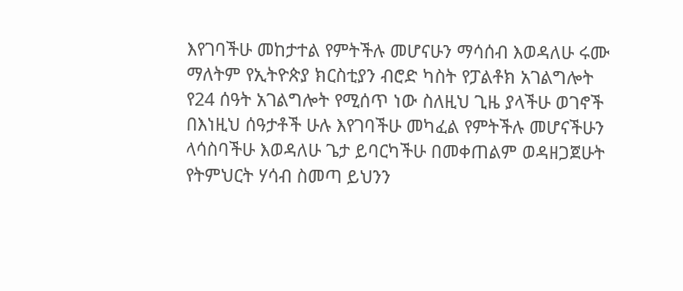እየገባችሁ መከታተል የምትችሉ መሆናሁን ማሳሰብ እወዳለሁ ሩሙ ማለትም የኢትዮጵያ ክርስቲያን ብሮድ ካስት የፓልቶክ አገልግሎት የ24 ሰዓት አገልግሎት የሚሰጥ ነው ስለዚህ ጊዜ ያላችሁ ወገኖች በእነዚህ ሰዓታቶች ሁሉ እየገባችሁ መካፈል የምትችሉ መሆናችሁን ላሳስባችሁ እወዳለሁ ጌታ ይባርካችሁ በመቀጠልም ወዳዘጋጀሁት የትምህርት ሃሳብ ስመጣ ይህንን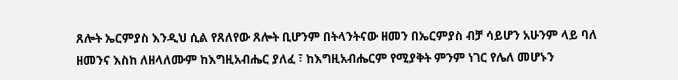ጸሎት ኤርምያስ እንዲህ ሲል የጸለየው ጸሎት ቢሆንም በትላንትናው ዘመን በኤርምያስ ብቻ ሳይሆን አሁንም ላይ ባለ ዘመንና እስከ ለዘላለሙም ከእግዚአብሔር ያለፈ ፣ ከእግዚአብሔርም የሚያቅት ምንም ነገር የሌለ መሆኑን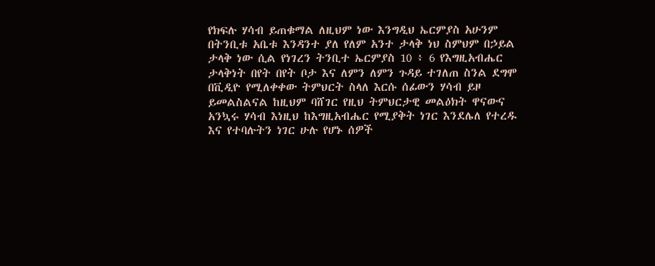የክፍሉ ሃሳብ ይጠቁማል ለዚህም ነው እንግዲህ ኤርምያስ አሁንም በትንቢቱ አቤቱ እንዳንተ ያለ የለም አንተ ታላቅ ነህ ስምህም በኃይል ታላቅ ነው ሲል የነገረን ትንቢተ ኤርምያስ 10 ፥ 6 የእግዚአብሔር ታላቅነት በየት በየት ቦታ እና ለምን ለምን ጉዳይ ተገለጠ ስንል ደግሞ በቪዲዮ የሚለቀቀው ትምህርት ስላለ እርሱ ሰፊውን ሃሳብ ይዞ ይመልስልናል ከዚህም ባሸገር የዚህ ትምህርታዊ መልዕክት ዋናውና አንኳሩ ሃሳብ እነዚህ ከእግዚአብሔር የሚያቅት ነገር እንደሌለ የተረዱ እና የተባሉትን ነገር ሁሉ የሆኑ ሰዎች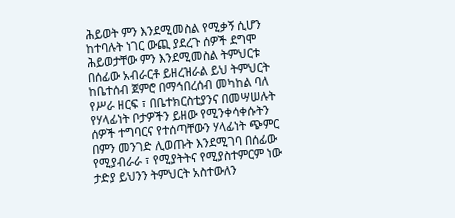ሕይወት ምን እንደሚመስል የሚቃኝ ሲሆን ከተባሉት ነገር ውጪ ያደረጉ ሰዎች ደግሞ ሕይወታቸው ምን እንደሚመስል ትምህርቱ በሰፊው አብራርቶ ይዘረዝራል ይህ ትምህርት ከቤተሰብ ጀምሮ በማኅበረሰብ መካከል ባለ የሥራ ዘርፍ ፣ በቤተክርስቲያንና በመሣሠሉት የሃላፊነት ቦታዎችን ይዘው የሚንቀሳቀሱትን ሰዎች ተግባርና የተሰጣቸውን ሃላፊነት ጭምር በምን መንገድ ሊወጡት እንደሚገባ በሰፊው የሚያብራራ ፣ የሚያትትና የሚያስተምርም ነው ታድያ ይህንን ትምህርት አስተውለን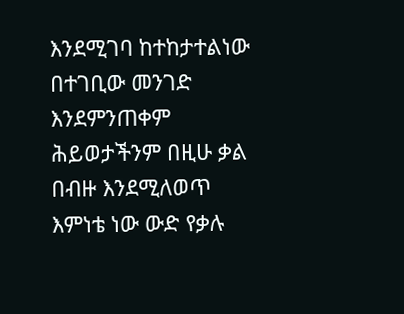እንደሚገባ ከተከታተልነው በተገቢው መንገድ እንደምንጠቀም ሕይወታችንም በዚሁ ቃል በብዙ እንደሚለወጥ እምነቴ ነው ውድ የቃሉ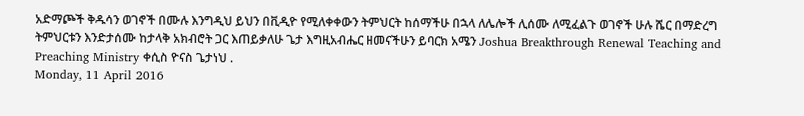አድማጮች ቅዱሳን ወገኖች በሙሉ እንግዲህ ይህን በቪዲዮ የሚለቀቀውን ትምህርት ከሰማችሁ በኋላ ለሌሎች ሊሰሙ ለሚፈልጉ ወገኖች ሁሉ ሼር በማድረግ ትምህርቱን እንድታሰሙ ከታላቅ አክብሮት ጋር እጠይቃለሁ ጌታ እግዚአብሔር ዘመናችሁን ይባርክ አሜን Joshua Breakthrough Renewal Teaching and Preaching Ministry ቀሲስ ዮናስ ጌታነህ .
Monday, 11 April 2016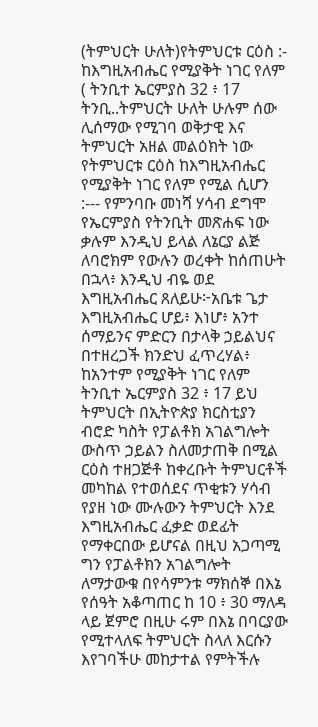(ትምህርት ሁለት)የትምህርቱ ርዕስ :- ከእግዚአብሔር የሚያቅት ነገር የለም ( ትንቢተ ኤርምያስ 32 ፥ 17 ትንቢ..ትምህርት ሁለት ሁሉም ሰው ሊሰማው የሚገባ ወቅታዊ እና ትምህርት አዘል መልዕክት ነው የትምህርቱ ርዕስ ከእግዚአብሔር የሚያቅት ነገር የለም የሚል ሲሆን :--- የምንባቡ መነሻ ሃሳብ ደግሞ የኤርምያስ የትንቢት መጽሐፍ ነው ቃሉም እንዲህ ይላል ለኔርያ ልጅ ለባሮክም የውሉን ወረቀት ከሰጠሁት በኋላ፥ እንዲህ ብዬ ወደ እግዚአብሔር ጸለይሁ፦አቤቱ ጌታ እግዚአብሔር ሆይ፥ እነሆ፥ አንተ ሰማይንና ምድርን በታላቅ ኃይልህና በተዘረጋች ክንድህ ፈጥረሃል፥ ከአንተም የሚያቅት ነገር የለም ትንቢተ ኤርምያስ 32 ፥ 17 ይህ ትምህርት በኢትዮጵያ ክርስቲያን ብሮድ ካስት የፓልቶክ አገልግሎት ውስጥ ኃይልን ስለመታጠቅ በሚል ርዕስ ተዘጋጅቶ ከቀረቡት ትምህርቶች መካከል የተወሰደና ጥቂቱን ሃሳብ የያዘ ነው ሙሉውን ትምህርት እንደ እግዚአብሔር ፈቃድ ወደፊት የማቀርበው ይሆናል በዚህ አጋጣሚ ግን የፓልቶክን አገልግሎት ለማታውቁ በየሳምንቱ ማክሰኞ በእኔ የሰዓት አቆጣጠር ከ 10 ፥ 30 ማለዳ ላይ ጀምሮ በዚሁ ሩም በእኔ በባርያው የሚተላለፍ ትምህርት ስላለ እርሱን እየገባችሁ መከታተል የምትችሉ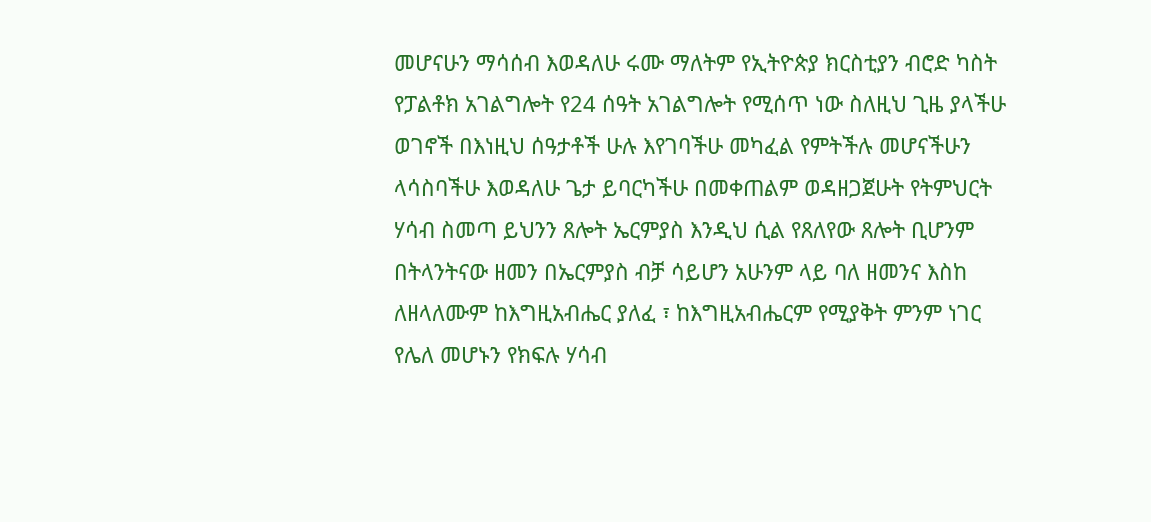መሆናሁን ማሳሰብ እወዳለሁ ሩሙ ማለትም የኢትዮጵያ ክርስቲያን ብሮድ ካስት የፓልቶክ አገልግሎት የ24 ሰዓት አገልግሎት የሚሰጥ ነው ስለዚህ ጊዜ ያላችሁ ወገኖች በእነዚህ ሰዓታቶች ሁሉ እየገባችሁ መካፈል የምትችሉ መሆናችሁን ላሳስባችሁ እወዳለሁ ጌታ ይባርካችሁ በመቀጠልም ወዳዘጋጀሁት የትምህርት ሃሳብ ስመጣ ይህንን ጸሎት ኤርምያስ እንዲህ ሲል የጸለየው ጸሎት ቢሆንም በትላንትናው ዘመን በኤርምያስ ብቻ ሳይሆን አሁንም ላይ ባለ ዘመንና እስከ ለዘላለሙም ከእግዚአብሔር ያለፈ ፣ ከእግዚአብሔርም የሚያቅት ምንም ነገር የሌለ መሆኑን የክፍሉ ሃሳብ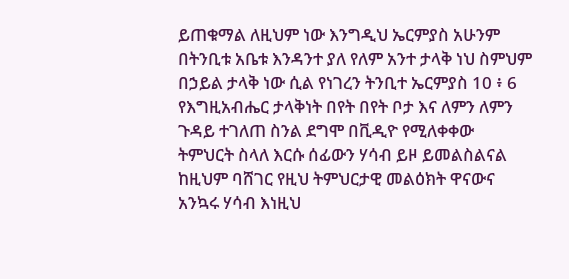ይጠቁማል ለዚህም ነው እንግዲህ ኤርምያስ አሁንም በትንቢቱ አቤቱ እንዳንተ ያለ የለም አንተ ታላቅ ነህ ስምህም በኃይል ታላቅ ነው ሲል የነገረን ትንቢተ ኤርምያስ 10 ፥ 6 የእግዚአብሔር ታላቅነት በየት በየት ቦታ እና ለምን ለምን ጉዳይ ተገለጠ ስንል ደግሞ በቪዲዮ የሚለቀቀው ትምህርት ስላለ እርሱ ሰፊውን ሃሳብ ይዞ ይመልስልናል ከዚህም ባሸገር የዚህ ትምህርታዊ መልዕክት ዋናውና አንኳሩ ሃሳብ እነዚህ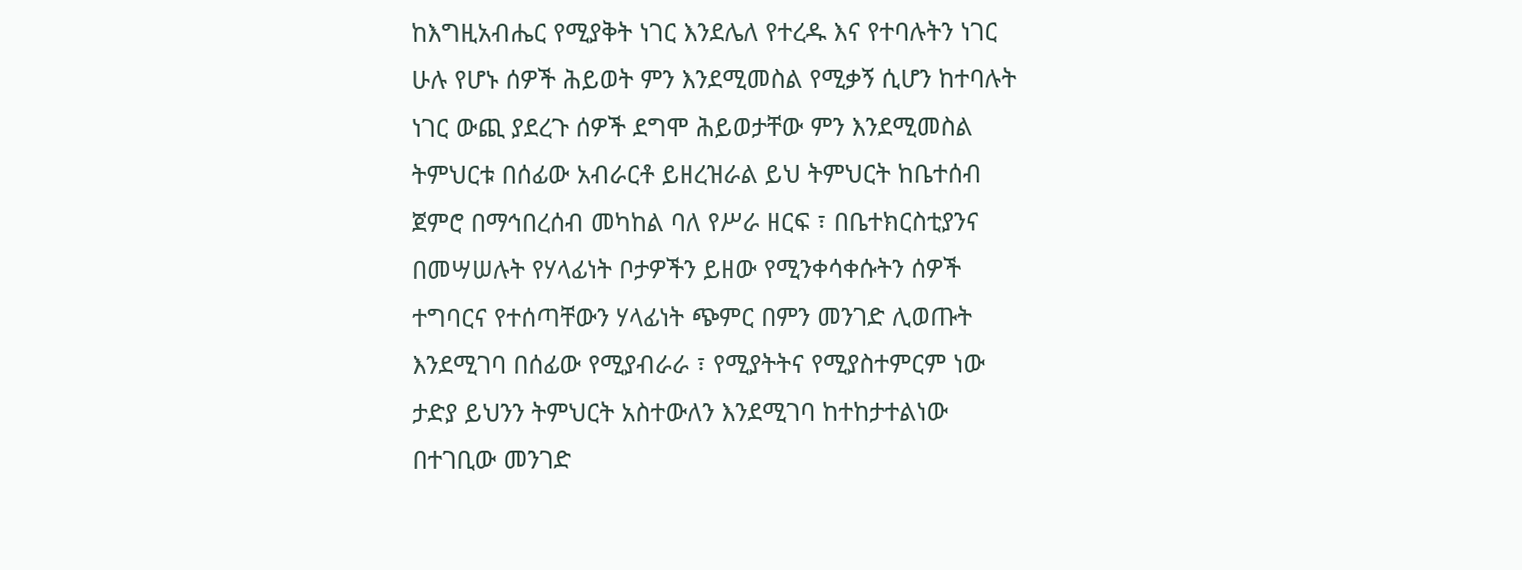ከእግዚአብሔር የሚያቅት ነገር እንደሌለ የተረዱ እና የተባሉትን ነገር ሁሉ የሆኑ ሰዎች ሕይወት ምን እንደሚመስል የሚቃኝ ሲሆን ከተባሉት ነገር ውጪ ያደረጉ ሰዎች ደግሞ ሕይወታቸው ምን እንደሚመስል ትምህርቱ በሰፊው አብራርቶ ይዘረዝራል ይህ ትምህርት ከቤተሰብ ጀምሮ በማኅበረሰብ መካከል ባለ የሥራ ዘርፍ ፣ በቤተክርስቲያንና በመሣሠሉት የሃላፊነት ቦታዎችን ይዘው የሚንቀሳቀሱትን ሰዎች ተግባርና የተሰጣቸውን ሃላፊነት ጭምር በምን መንገድ ሊወጡት እንደሚገባ በሰፊው የሚያብራራ ፣ የሚያትትና የሚያስተምርም ነው ታድያ ይህንን ትምህርት አስተውለን እንደሚገባ ከተከታተልነው በተገቢው መንገድ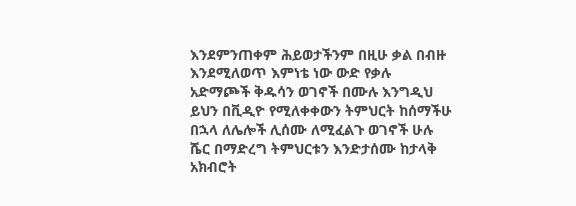እንደምንጠቀም ሕይወታችንም በዚሁ ቃል በብዙ እንደሚለወጥ እምነቴ ነው ውድ የቃሉ አድማጮች ቅዱሳን ወገኖች በሙሉ እንግዲህ ይህን በቪዲዮ የሚለቀቀውን ትምህርት ከሰማችሁ በኋላ ለሌሎች ሊሰሙ ለሚፈልጉ ወገኖች ሁሉ ሼር በማድረግ ትምህርቱን እንድታሰሙ ከታላቅ አክብሮት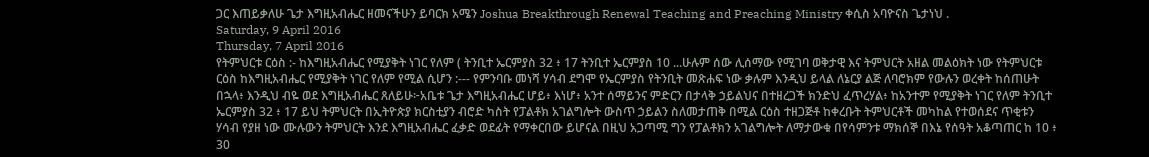ጋር እጠይቃለሁ ጌታ እግዚአብሔር ዘመናችሁን ይባርክ አሜን Joshua Breakthrough Renewal Teaching and Preaching Ministry ቀሲስ አባዮናስ ጌታነህ .
Saturday, 9 April 2016
Thursday, 7 April 2016
የትምህርቱ ርዕስ :- ከእግዚአብሔር የሚያቅት ነገር የለም ( ትንቢተ ኤርምያስ 32 ፥ 17 ትንቢተ ኤርምያስ 10 ...ሁሉም ሰው ሊሰማው የሚገባ ወቅታዊ እና ትምህርት አዘል መልዕክት ነው የትምህርቱ ርዕስ ከእግዚአብሔር የሚያቅት ነገር የለም የሚል ሲሆን :--- የምንባቡ መነሻ ሃሳብ ደግሞ የኤርምያስ የትንቢት መጽሐፍ ነው ቃሉም እንዲህ ይላል ለኔርያ ልጅ ለባሮክም የውሉን ወረቀት ከሰጠሁት በኋላ፥ እንዲህ ብዬ ወደ እግዚአብሔር ጸለይሁ፦አቤቱ ጌታ እግዚአብሔር ሆይ፥ እነሆ፥ አንተ ሰማይንና ምድርን በታላቅ ኃይልህና በተዘረጋች ክንድህ ፈጥረሃል፥ ከአንተም የሚያቅት ነገር የለም ትንቢተ ኤርምያስ 32 ፥ 17 ይህ ትምህርት በኢትዮጵያ ክርስቲያን ብሮድ ካስት የፓልቶክ አገልግሎት ውስጥ ኃይልን ስለመታጠቅ በሚል ርዕስ ተዘጋጅቶ ከቀረቡት ትምህርቶች መካከል የተወሰደና ጥቂቱን ሃሳብ የያዘ ነው ሙሉውን ትምህርት እንደ እግዚአብሔር ፈቃድ ወደፊት የማቀርበው ይሆናል በዚህ አጋጣሚ ግን የፓልቶክን አገልግሎት ለማታውቁ በየሳምንቱ ማክሰኞ በእኔ የሰዓት አቆጣጠር ከ 10 ፥ 30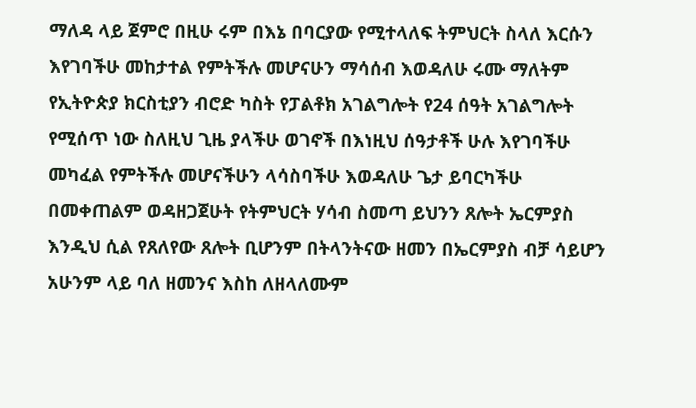ማለዳ ላይ ጀምሮ በዚሁ ሩም በእኔ በባርያው የሚተላለፍ ትምህርት ስላለ እርሱን እየገባችሁ መከታተል የምትችሉ መሆናሁን ማሳሰብ እወዳለሁ ሩሙ ማለትም የኢትዮጵያ ክርስቲያን ብሮድ ካስት የፓልቶክ አገልግሎት የ24 ሰዓት አገልግሎት የሚሰጥ ነው ስለዚህ ጊዜ ያላችሁ ወገኖች በእነዚህ ሰዓታቶች ሁሉ እየገባችሁ መካፈል የምትችሉ መሆናችሁን ላሳስባችሁ እወዳለሁ ጌታ ይባርካችሁ በመቀጠልም ወዳዘጋጀሁት የትምህርት ሃሳብ ስመጣ ይህንን ጸሎት ኤርምያስ እንዲህ ሲል የጸለየው ጸሎት ቢሆንም በትላንትናው ዘመን በኤርምያስ ብቻ ሳይሆን አሁንም ላይ ባለ ዘመንና እስከ ለዘላለሙም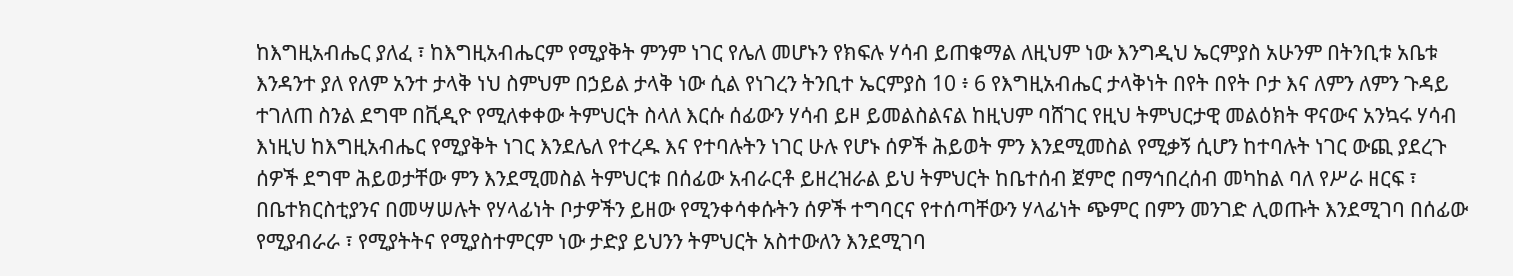ከእግዚአብሔር ያለፈ ፣ ከእግዚአብሔርም የሚያቅት ምንም ነገር የሌለ መሆኑን የክፍሉ ሃሳብ ይጠቁማል ለዚህም ነው እንግዲህ ኤርምያስ አሁንም በትንቢቱ አቤቱ እንዳንተ ያለ የለም አንተ ታላቅ ነህ ስምህም በኃይል ታላቅ ነው ሲል የነገረን ትንቢተ ኤርምያስ 10 ፥ 6 የእግዚአብሔር ታላቅነት በየት በየት ቦታ እና ለምን ለምን ጉዳይ ተገለጠ ስንል ደግሞ በቪዲዮ የሚለቀቀው ትምህርት ስላለ እርሱ ሰፊውን ሃሳብ ይዞ ይመልስልናል ከዚህም ባሸገር የዚህ ትምህርታዊ መልዕክት ዋናውና አንኳሩ ሃሳብ እነዚህ ከእግዚአብሔር የሚያቅት ነገር እንደሌለ የተረዱ እና የተባሉትን ነገር ሁሉ የሆኑ ሰዎች ሕይወት ምን እንደሚመስል የሚቃኝ ሲሆን ከተባሉት ነገር ውጪ ያደረጉ ሰዎች ደግሞ ሕይወታቸው ምን እንደሚመስል ትምህርቱ በሰፊው አብራርቶ ይዘረዝራል ይህ ትምህርት ከቤተሰብ ጀምሮ በማኅበረሰብ መካከል ባለ የሥራ ዘርፍ ፣ በቤተክርስቲያንና በመሣሠሉት የሃላፊነት ቦታዎችን ይዘው የሚንቀሳቀሱትን ሰዎች ተግባርና የተሰጣቸውን ሃላፊነት ጭምር በምን መንገድ ሊወጡት እንደሚገባ በሰፊው የሚያብራራ ፣ የሚያትትና የሚያስተምርም ነው ታድያ ይህንን ትምህርት አስተውለን እንደሚገባ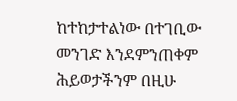ከተከታተልነው በተገቢው መንገድ እንደምንጠቀም ሕይወታችንም በዚሁ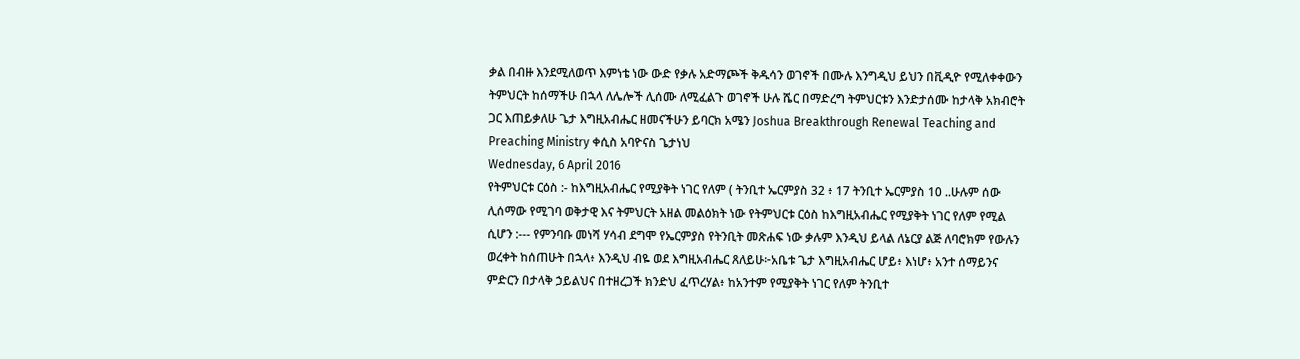ቃል በብዙ እንደሚለወጥ እምነቴ ነው ውድ የቃሉ አድማጮች ቅዱሳን ወገኖች በሙሉ እንግዲህ ይህን በቪዲዮ የሚለቀቀውን ትምህርት ከሰማችሁ በኋላ ለሌሎች ሊሰሙ ለሚፈልጉ ወገኖች ሁሉ ሼር በማድረግ ትምህርቱን እንድታሰሙ ከታላቅ አክብሮት ጋር እጠይቃለሁ ጌታ እግዚአብሔር ዘመናችሁን ይባርክ አሜን Joshua Breakthrough Renewal Teaching and Preaching Ministry ቀሲስ አባዮናስ ጌታነህ
Wednesday, 6 April 2016
የትምህርቱ ርዕስ :- ከእግዚአብሔር የሚያቅት ነገር የለም ( ትንቢተ ኤርምያስ 32 ፥ 17 ትንቢተ ኤርምያስ 10 ..ሁሉም ሰው ሊሰማው የሚገባ ወቅታዊ እና ትምህርት አዘል መልዕክት ነው የትምህርቱ ርዕስ ከእግዚአብሔር የሚያቅት ነገር የለም የሚል ሲሆን :--- የምንባቡ መነሻ ሃሳብ ደግሞ የኤርምያስ የትንቢት መጽሐፍ ነው ቃሉም እንዲህ ይላል ለኔርያ ልጅ ለባሮክም የውሉን ወረቀት ከሰጠሁት በኋላ፥ እንዲህ ብዬ ወደ እግዚአብሔር ጸለይሁ፦አቤቱ ጌታ እግዚአብሔር ሆይ፥ እነሆ፥ አንተ ሰማይንና ምድርን በታላቅ ኃይልህና በተዘረጋች ክንድህ ፈጥረሃል፥ ከአንተም የሚያቅት ነገር የለም ትንቢተ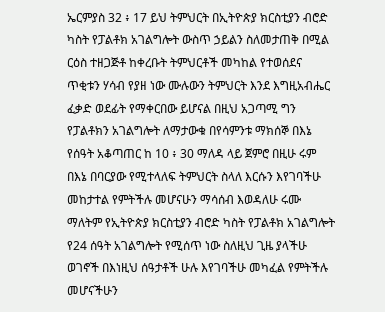ኤርምያስ 32 ፥ 17 ይህ ትምህርት በኢትዮጵያ ክርስቲያን ብሮድ ካስት የፓልቶክ አገልግሎት ውስጥ ኃይልን ስለመታጠቅ በሚል ርዕስ ተዘጋጅቶ ከቀረቡት ትምህርቶች መካከል የተወሰደና ጥቂቱን ሃሳብ የያዘ ነው ሙሉውን ትምህርት እንደ እግዚአብሔር ፈቃድ ወደፊት የማቀርበው ይሆናል በዚህ አጋጣሚ ግን የፓልቶክን አገልግሎት ለማታውቁ በየሳምንቱ ማክሰኞ በእኔ የሰዓት አቆጣጠር ከ 10 ፥ 30 ማለዳ ላይ ጀምሮ በዚሁ ሩም በእኔ በባርያው የሚተላለፍ ትምህርት ስላለ እርሱን እየገባችሁ መከታተል የምትችሉ መሆናሁን ማሳሰብ እወዳለሁ ሩሙ ማለትም የኢትዮጵያ ክርስቲያን ብሮድ ካስት የፓልቶክ አገልግሎት የ24 ሰዓት አገልግሎት የሚሰጥ ነው ስለዚህ ጊዜ ያላችሁ ወገኖች በእነዚህ ሰዓታቶች ሁሉ እየገባችሁ መካፈል የምትችሉ መሆናችሁን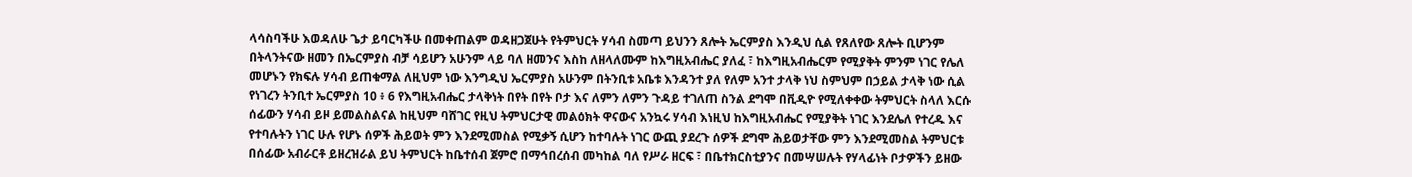ላሳስባችሁ እወዳለሁ ጌታ ይባርካችሁ በመቀጠልም ወዳዘጋጀሁት የትምህርት ሃሳብ ስመጣ ይህንን ጸሎት ኤርምያስ እንዲህ ሲል የጸለየው ጸሎት ቢሆንም በትላንትናው ዘመን በኤርምያስ ብቻ ሳይሆን አሁንም ላይ ባለ ዘመንና እስከ ለዘላለሙም ከእግዚአብሔር ያለፈ ፣ ከእግዚአብሔርም የሚያቅት ምንም ነገር የሌለ መሆኑን የክፍሉ ሃሳብ ይጠቁማል ለዚህም ነው እንግዲህ ኤርምያስ አሁንም በትንቢቱ አቤቱ እንዳንተ ያለ የለም አንተ ታላቅ ነህ ስምህም በኃይል ታላቅ ነው ሲል የነገረን ትንቢተ ኤርምያስ 10 ፥ 6 የእግዚአብሔር ታላቅነት በየት በየት ቦታ እና ለምን ለምን ጉዳይ ተገለጠ ስንል ደግሞ በቪዲዮ የሚለቀቀው ትምህርት ስላለ እርሱ ሰፊውን ሃሳብ ይዞ ይመልስልናል ከዚህም ባሸገር የዚህ ትምህርታዊ መልዕክት ዋናውና አንኳሩ ሃሳብ እነዚህ ከእግዚአብሔር የሚያቅት ነገር እንደሌለ የተረዱ እና የተባሉትን ነገር ሁሉ የሆኑ ሰዎች ሕይወት ምን እንደሚመስል የሚቃኝ ሲሆን ከተባሉት ነገር ውጪ ያደረጉ ሰዎች ደግሞ ሕይወታቸው ምን እንደሚመስል ትምህርቱ በሰፊው አብራርቶ ይዘረዝራል ይህ ትምህርት ከቤተሰብ ጀምሮ በማኅበረሰብ መካከል ባለ የሥራ ዘርፍ ፣ በቤተክርስቲያንና በመሣሠሉት የሃላፊነት ቦታዎችን ይዘው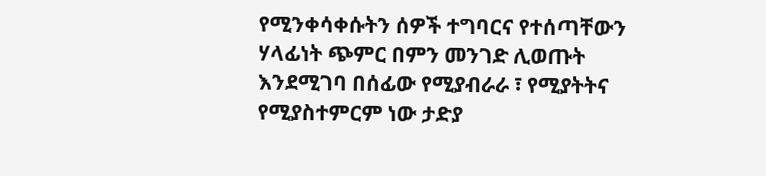የሚንቀሳቀሱትን ሰዎች ተግባርና የተሰጣቸውን ሃላፊነት ጭምር በምን መንገድ ሊወጡት እንደሚገባ በሰፊው የሚያብራራ ፣ የሚያትትና የሚያስተምርም ነው ታድያ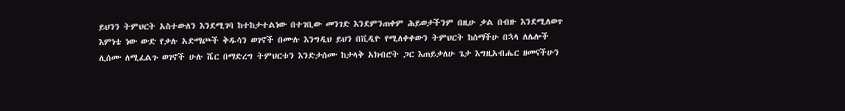ይህንን ትምህርት አስተውለን እንደሚገባ ከተከታተልነው በተገቢው መንገድ እንደምንጠቀም ሕይወታችንም በዚሁ ቃል በብዙ እንደሚለወጥ እምነቴ ነው ውድ የቃሉ አድማጮች ቅዱሳን ወገኖች በሙሉ እንግዲህ ይህን በቪዲዮ የሚለቀቀውን ትምህርት ከሰማችሁ በኋላ ለሌሎች ሊሰሙ ለሚፈልጉ ወገኖች ሁሉ ሼር በማድረግ ትምህርቱን እንድታሰሙ ከታላቅ አክብሮት ጋር እጠይቃለሁ ጌታ እግዚአብሔር ዘመናችሁን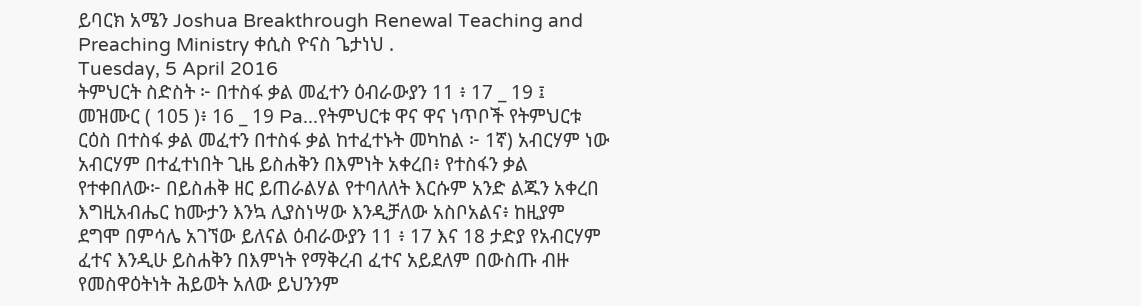ይባርክ አሜን Joshua Breakthrough Renewal Teaching and Preaching Ministry ቀሲስ ዮናስ ጌታነህ .
Tuesday, 5 April 2016
ትምህርት ስድስት ፦ በተስፋ ቃል መፈተን ዕብራውያን 11 ፥ 17 _ 19 ፤ መዝሙር ( 105 )፥ 16 _ 19 Pa...የትምህርቱ ዋና ዋና ነጥቦች የትምህርቱ ርዕስ በተስፋ ቃል መፈተን በተስፋ ቃል ከተፈተኑት መካከል ፦ 1ኛ) አብርሃም ነው አብርሃም በተፈተነበት ጊዜ ይስሐቅን በእምነት አቀረበ፥ የተስፋን ቃል የተቀበለው፦ በይስሐቅ ዘር ይጠራልሃል የተባለለት እርሱም አንድ ልጁን አቀረበ እግዚአብሔር ከሙታን እንኳ ሊያስነሣው እንዲቻለው አስቦአልና፥ ከዚያም ደግሞ በምሳሌ አገኘው ይለናል ዕብራውያን 11 ፥ 17 እና 18 ታድያ የአብርሃም ፈተና እንዲሁ ይስሐቅን በእምነት የማቅረብ ፈተና አይደለም በውስጡ ብዙ የመስዋዕትነት ሕይወት አለው ይህንንም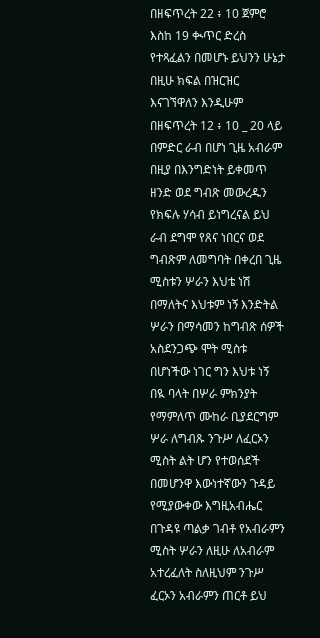በዘፍጥረት 22 ፥ 10 ጀምሮ እስከ 19 ቊጥር ድረስ የተጻፈልን በመሆኑ ይህንን ሁኔታ በዚሁ ክፍል በዝርዝር እናገኘዋለን እንዲሁም በዘፍጥረት 12 ፥ 10 _ 20 ላይ በምድር ራብ በሆነ ጊዜ አብራም በዚያ በእንግድነት ይቀመጥ ዘንድ ወደ ግብጽ መውረዱን የክፍሉ ሃሳብ ይነግረናል ይህ ራብ ደግሞ የጸና ነበርና ወደ ግብጽም ለመግባት በቀረበ ጊዜ ሚስቱን ሦራን እህቴ ነሽ በማለትና እህቱም ነኝ እንድትል ሦራን በማሳመን ከግብጽ ሰዎች አስደንጋጭ ሞት ሚስቱ በሆነችው ነገር ግን እህቱ ነኝ በዪ ባላት በሦራ ምክንያት የማምለጥ ሙከራ ቢያደርግም ሦራ ለግብጹ ንጉሥ ለፈርኦን ሚስት ልት ሆን የተወሰደች በመሆንዋ እውነተኛውን ጉዳይ የሚያውቀው እግዚአብሔር በጉዳዩ ጣልቃ ገብቶ የአብራምን ሚስት ሦራን ለዚሁ ለአብራም አተረፈለት ስለዚህም ንጉሥ ፈርኦን አብራምን ጠርቶ ይህ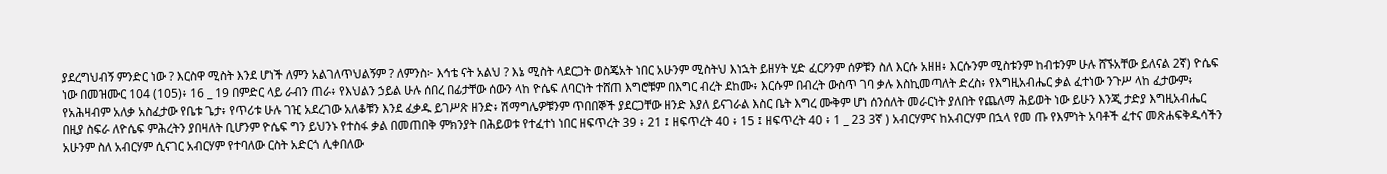ያደረግህብኝ ምንድር ነው ? እርስዋ ሚስት እንደ ሆነች ለምን አልገለጥህልኝም ? ለምንስ፦ እኅቴ ናት አልህ ? እኔ ሚስት ላደርጋት ወስጄአት ነበር አሁንም ሚስትህ እነኋት ይዘሃት ሂድ ፈርዖንም ሰዎቹን ስለ እርሱ አዘዘ፥ እርሱንም ሚስቱንም ከብቱንም ሁሉ ሸኙአቸው ይለናል 2ኛ) ዮሴፍ ነው በመዝሙር 104 (105)፥ 16 _ 19 በምድር ላይ ራብን ጠራ፥ የእህልን ኃይል ሁሉ ሰበረ በፊታቸው ሰውን ላከ ዮሴፍ ለባርነት ተሸጠ እግሮቹም በእግር ብረት ደከሙ፥ እርሱም በብረት ውስጥ ገባ ቃሉ እስኪመጣለት ድረስ፥ የእግዚአብሔር ቃል ፈተነው ንጉሥ ላከ ፈታውም፥ የአሕዛብም አለቃ አስፈታው የቤቱ ጌታ፥ የጥሪቱ ሁሉ ገዢ አደረገው አለቆቹን እንደ ፈቃዱ ይገሥጽ ዘንድ፥ ሽማግሌዎቹንም ጥበበኞች ያደርጋቸው ዘንድ እያለ ይናገራል እስር ቤት እግረ ሙቅም ሆነ ሰንሰለት መራርነት ያለበት የጨለማ ሕይወት ነው ይሁን እንጂ ታድያ እግዚአብሔር በዚያ ስፍራ ለዮሴፍ ምሕረትን ያበዛለት ቢሆንም ዮሴፍ ግን ይህንኑ የተስፋ ቃል በመጠበቅ ምክንያት በሕይወቱ የተፈተነ ነበር ዘፍጥረት 39 ፥ 21 ፤ ዘፍጥረት 40 ፥ 15 ፤ ዘፍጥረት 40 ፥ 1 _ 23 3ኛ ) አብርሃምና ከአብርሃም በኋላ የመ ጡ የእምነት አባቶች ፈተና መጽሐፍቅዱሳችን አሁንም ስለ አብርሃም ሲናገር አብርሃም የተባለው ርስት አድርጎ ሊቀበለው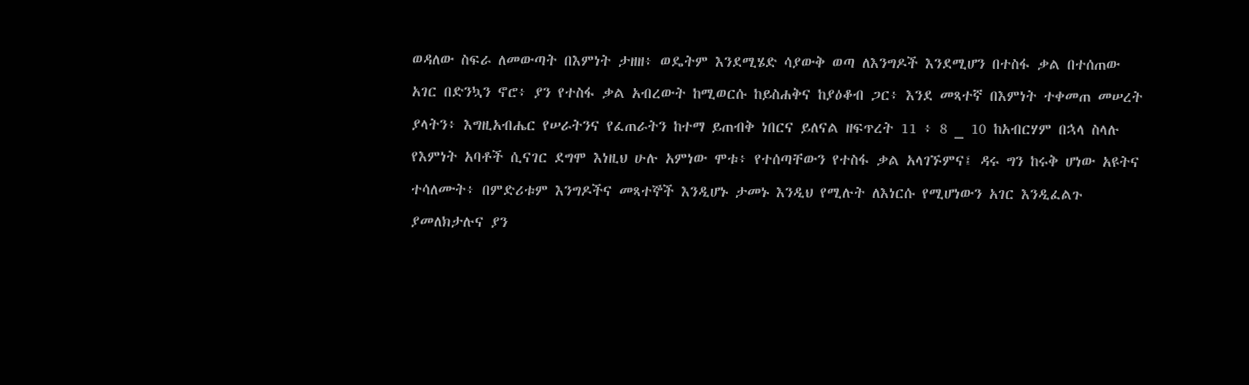ወዳለው ስፍራ ለመውጣት በእምነት ታዘዘ፥ ወዴትም እንደሚሄድ ሳያውቅ ወጣ ለእንግዶች እንደሚሆን በተስፋ ቃል በተሰጠው አገር በድንኳን ኖሮ፥ ያን የተስፋ ቃል አብረውት ከሚወርሱ ከይስሐቅና ከያዕቆብ ጋር፥ እንደ መጻተኛ በእምነት ተቀመጠ መሠረት ያላትን፥ እግዚአብሔር የሠራትንና የፈጠራትን ከተማ ይጠብቅ ነበርና ይለናል ዘፍጥረት 11 ፥ 8 _ 10 ከአብርሃም በኋላ ስላሉ የእምነት አባቶች ሲናገር ደግሞ እነዚህ ሁሉ አምነው ሞቱ፥ የተሰጣቸውን የተስፋ ቃል አላገኙምና፤ ዳሩ ግን ከሩቅ ሆነው አዩትና ተሳለሙት፥ በምድሪቱም እንግዶችና መጻተኞች እንዲሆኑ ታመኑ እንዲህ የሚሉት ለእነርሱ የሚሆነውን አገር እንዲፈልጉ ያመለክታሉና ያን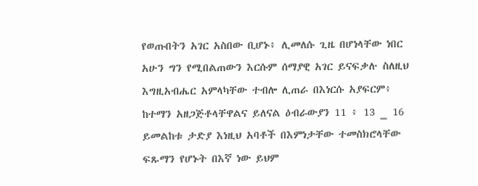የወጡበትን አገር አስበው ቢሆኑ፥ ሊመለሱ ጊዜ በሆነላቸው ነበር አሁን ግን የሚበልጠውን እርሱም ሰማያዊ አገር ይናፍቃሉ ስለዚህ እግዚአብሔር አምላካቸው ተብሎ ሊጠራ በእነርሱ አያፍርም፥ ከተማን አዘጋጅቶላቸዋልና ይለናል ዕብራውያን 11 ፥ 13 _ 16 ይመልከቱ ታድያ እነዚህ አባቶች በእምነታቸው ተመስክሮላቸው ፍጹማን የሆኑት በእኛ ነው ይህም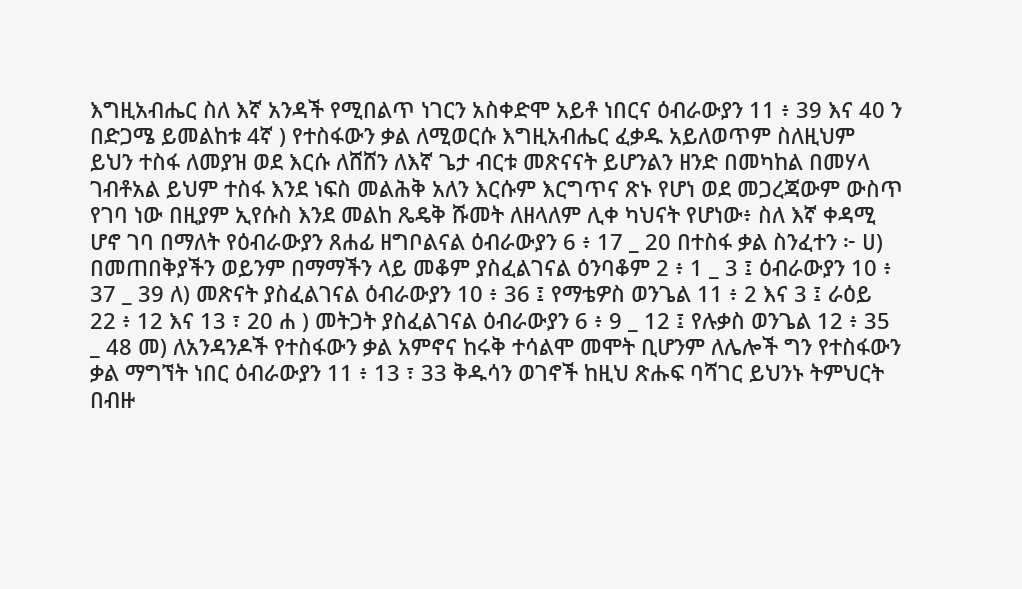እግዚአብሔር ስለ እኛ አንዳች የሚበልጥ ነገርን አስቀድሞ አይቶ ነበርና ዕብራውያን 11 ፥ 39 እና 40 ን በድጋሜ ይመልከቱ 4ኛ ) የተስፋውን ቃል ለሚወርሱ እግዚአብሔር ፈቃዱ አይለወጥም ስለዚህም ይህን ተስፋ ለመያዝ ወደ እርሱ ለሸሸን ለእኛ ጌታ ብርቱ መጽናናት ይሆንልን ዘንድ በመካከል በመሃላ ገብቶአል ይህም ተስፋ እንደ ነፍስ መልሕቅ አለን እርሱም እርግጥና ጽኑ የሆነ ወደ መጋረጃውም ውስጥ የገባ ነው በዚያም ኢየሱስ እንደ መልከ ጼዴቅ ሹመት ለዘላለም ሊቀ ካህናት የሆነው፥ ስለ እኛ ቀዳሚ ሆኖ ገባ በማለት የዕብራውያን ጸሐፊ ዘግቦልናል ዕብራውያን 6 ፥ 17 _ 20 በተስፋ ቃል ስንፈተን ፦ ሀ) በመጠበቅያችን ወይንም በማማችን ላይ መቆም ያስፈልገናል ዕንባቆም 2 ፥ 1 _ 3 ፤ ዕብራውያን 10 ፥ 37 _ 39 ለ) መጽናት ያስፈልገናል ዕብራውያን 10 ፥ 36 ፤ የማቴዎስ ወንጌል 11 ፥ 2 እና 3 ፤ ራዕይ 22 ፥ 12 እና 13 ፣ 20 ሐ ) መትጋት ያስፈልገናል ዕብራውያን 6 ፥ 9 _ 12 ፤ የሉቃስ ወንጌል 12 ፥ 35 _ 48 መ) ለአንዳንዶች የተስፋውን ቃል አምኖና ከሩቅ ተሳልሞ መሞት ቢሆንም ለሌሎች ግን የተስፋውን ቃል ማግኘት ነበር ዕብራውያን 11 ፥ 13 ፣ 33 ቅዱሳን ወገኖች ከዚህ ጽሑፍ ባሻገር ይህንኑ ትምህርት በብዙ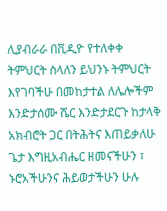ሊያብራራ በቪዲዮ የተለቀቀ ትምህርት ስላለን ይህንኑ ትምህርት እየገባችሁ በመከታተል ለሌሎችም እንድታሰሙ ሼር እንድታደርጉ ከታላቅ አክብሮት ጋር በትሕትና እጠይቃለሁ ጌታ እግዚአብሔር ዘመናችሁን ፣ ኑሮአችሁንና ሕይወታችሁን ሁሉ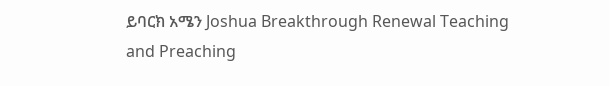ይባርክ አሜን Joshua Breakthrough Renewal Teaching and Preaching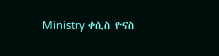Ministry ቀሲስ ዮናስ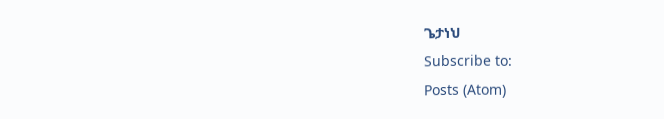ጌታነህ
Subscribe to:
Posts (Atom)